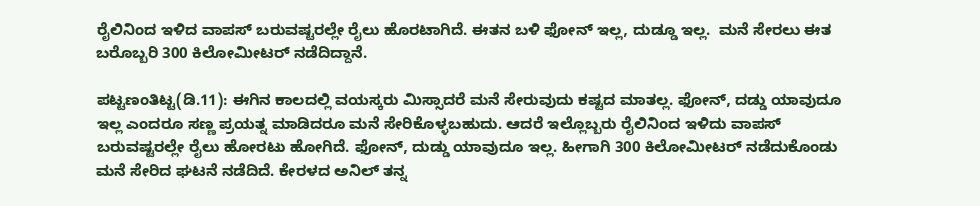ರೈಲಿನಿಂದ ಇಳಿದ ವಾಪಸ್ ಬರುವಷ್ಟರಲ್ಲೇ ರೈಲು ಹೊರಟಾಗಿದೆ. ಈತನ ಬಳಿ ಫೋನ್ ಇಲ್ಲ, ದುಡ್ಡೂ ಇಲ್ಲ.  ಮನೆ ಸೇರಲು ಈತ ಬರೊಬ್ಬರಿ 300 ಕಿಲೋಮೀಟರ್ ನಡೆದಿದ್ದಾನೆ.

ಪಟ್ಟಣಂತಿಟ್ಟ(ಡಿ.11): ಈಗಿನ ಕಾಲದಲ್ಲಿ ವಯಸ್ಕರು ಮಿಸ್ಸಾದರೆ ಮನೆ ಸೇರುವುದು ಕಷ್ಟದ ಮಾತಲ್ಲ. ಫೋನ್, ದಡ್ಡು ಯಾವುದೂ ಇಲ್ಲ ಎಂದರೂ ಸಣ್ಣ ಪ್ರಯತ್ನ ಮಾಡಿದರೂ ಮನೆ ಸೇರಿಕೊಳ್ಳಬಹುದು. ಆದರೆ ಇಲ್ಲೊಬ್ಬರು ರೈಲಿನಿಂದ ಇಳಿದು ವಾಪಸ್ ಬರುವಷ್ಟರಲ್ಲೇ ರೈಲು ಹೋರಟು ಹೋಗಿದೆ. ಫೋನ್, ದುಡ್ಡು ಯಾವುದೂ ಇಲ್ಲ. ಹೀಗಾಗಿ 300 ಕಿಲೋಮೀಟರ್ ನಡೆದುಕೊಂಡು ಮನೆ ಸೇರಿದ ಘಟನೆ ನಡೆದಿದೆ. ಕೇರಳದ ಅನಿಲ್ ತನ್ನ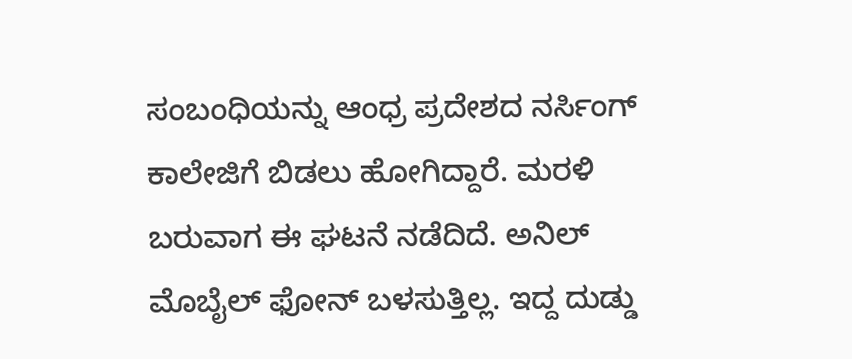ಸಂಬಂಧಿಯನ್ನು ಆಂಧ್ರ ಪ್ರದೇಶದ ನರ್ಸಿಂಗ್ ಕಾಲೇಜಿಗೆ ಬಿಡಲು ಹೋಗಿದ್ದಾರೆ. ಮರಳಿ ಬರುವಾಗ ಈ ಘಟನೆ ನಡೆದಿದೆ. ಅನಿಲ್ ಮೊಬೈಲ್ ಫೋನ್ ಬಳಸುತ್ತಿಲ್ಲ. ಇದ್ದ ದುಡ್ಡು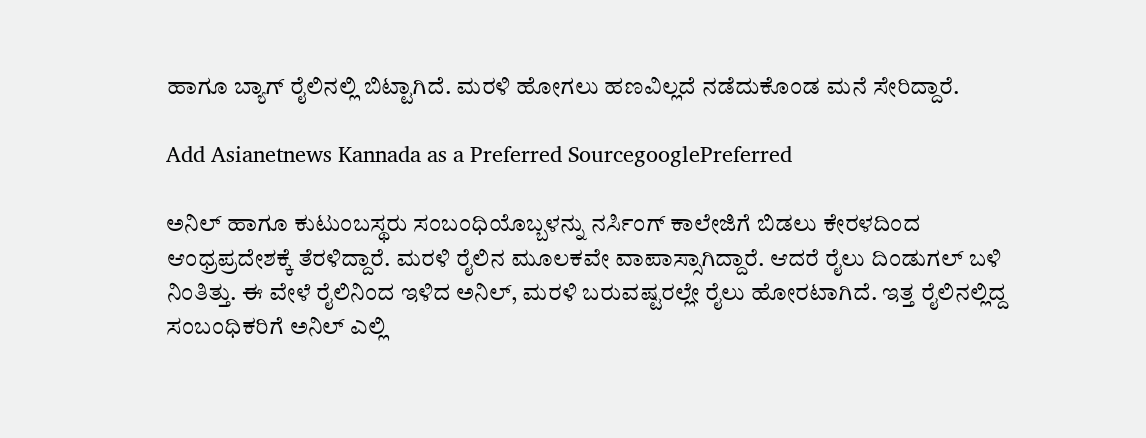ಹಾಗೂ ಬ್ಯಾಗ್ ರೈಲಿನಲ್ಲಿ ಬಿಟ್ಟಾಗಿದೆ. ಮರಳಿ ಹೋಗಲು ಹಣವಿಲ್ಲದೆ ನಡೆದುಕೊಂಡ ಮನೆ ಸೇರಿದ್ದಾರೆ.

Add Asianetnews Kannada as a Preferred SourcegooglePreferred

ಅನಿಲ್ ಹಾಗೂ ಕುಟುಂಬಸ್ಥರು ಸಂಬಂಧಿಯೊಬ್ಬಳನ್ನು ನರ್ಸಿಂಗ್ ಕಾಲೇಜಿಗೆ ಬಿಡಲು ಕೇರಳದಿಂದ ಆಂಧ್ರಪ್ರದೇಶಕ್ಕೆ ತೆರಳಿದ್ದಾರೆ. ಮರಳಿ ರೈಲಿನ ಮೂಲಕವೇ ವಾಪಾಸ್ಸಾಗಿದ್ದಾರೆ. ಆದರೆ ರೈಲು ದಿಂಡುಗಲ್ ಬಳಿ ನಿಂತಿತ್ತು. ಈ ವೇಳೆ ರೈಲಿನಿಂದ ಇಳಿದ ಅನಿಲ್, ಮರಳಿ ಬರುವಷ್ಟರಲ್ಲೇ ರೈಲು ಹೋರಟಾಗಿದೆ. ಇತ್ತ ರೈಲಿನಲ್ಲಿದ್ದ ಸಂಬಂಧಿಕರಿಗೆ ಅನಿಲ್ ಎಲ್ಲಿ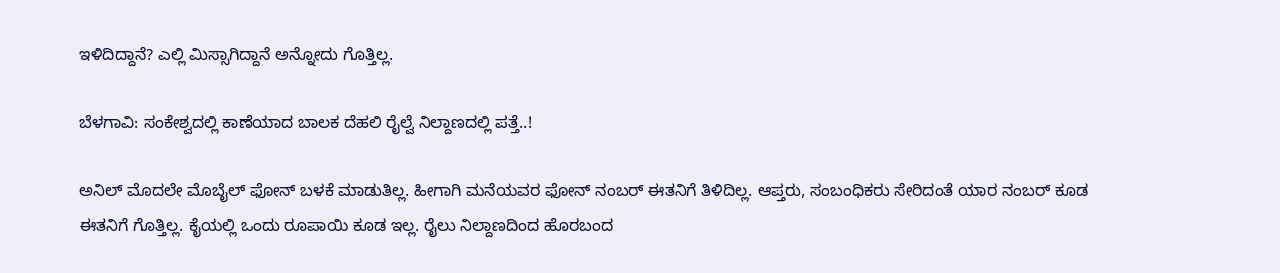ಇಳಿದಿದ್ದಾನೆ? ಎಲ್ಲಿ ಮಿಸ್ಸಾಗಿದ್ದಾನೆ ಅನ್ನೋದು ಗೊತ್ತಿಲ್ಲ.

ಬೆಳಗಾವಿ: ಸಂಕೇಶ್ವದಲ್ಲಿ ಕಾಣೆಯಾದ ಬಾಲಕ ದೆಹಲಿ ರೈಲ್ವೆ ನಿಲ್ದಾಣದಲ್ಲಿ ಪತ್ತೆ..!

ಅನಿಲ್ ಮೊದಲೇ ಮೊಬೈಲ್ ಫೋನ್ ಬಳಕೆ ಮಾಡುತಿಲ್ಲ. ಹೀಗಾಗಿ ಮನೆಯವರ ಫೋನ್ ನಂಬರ್ ಈತನಿಗೆ ತಿಳಿದಿಲ್ಲ. ಆಪ್ತರು, ಸಂಬಂಧಿಕರು ಸೇರಿದಂತೆ ಯಾರ ನಂಬರ್ ಕೂಡ ಈತನಿಗೆ ಗೊತ್ತಿಲ್ಲ. ಕೈಯಲ್ಲಿ ಒಂದು ರೂಪಾಯಿ ಕೂಡ ಇಲ್ಲ. ರೈಲು ನಿಲ್ದಾಣದಿಂದ ಹೊರಬಂದ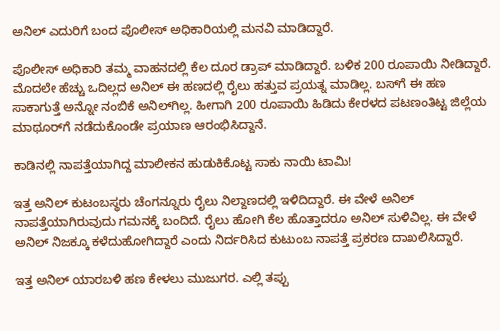ಅನಿಲ್‌ ಎದುರಿಗೆ ಬಂದ ಪೊಲೀಸ್ ಅಧಿಕಾರಿಯಲ್ಲಿ ಮನವಿ ಮಾಡಿದ್ದಾರೆ.

ಪೊಲೀಸ್ ಅಧಿಕಾರಿ ತಮ್ಮ ವಾಹನದಲ್ಲಿ ಕೆಲ ದೂರ ಡ್ರಾಪ್ ಮಾಡಿದ್ದಾರೆ. ಬಳಿಕ 200 ರೂಪಾಯಿ ನೀಡಿದ್ದಾರೆ. ಮೊದಲೇ ಹೆಚ್ಚು ಒದಿಲ್ಲದ ಅನಿಲ್ ಈ ಹಣದಲ್ಲಿ ರೈಲು ಹತ್ತುವ ಪ್ರಯತ್ನ ಮಾಡಿಲ್ಲ. ಬಸ್‌ಗೆ ಈ ಹಣ ಸಾಕಾಗುತ್ತೆ ಅನ್ನೋ ನಂಬಿಕೆ ಅನಿಲ್‌ಗಿಲ್ಲ. ಹೀಗಾಗಿ 200 ರೂಪಾಯಿ ಹಿಡಿದು ಕೇರಳದ ಪಟಣಂತಿಟ್ಟ ಜಿಲ್ಲೆಯ ಮಾಥೂರ್‌ಗೆ ನಡೆದುಕೊಂಡೇ ಪ್ರಯಾಣ ಆರಂಭಿಸಿದ್ದಾನೆ.

ಕಾಡಿನಲ್ಲಿ ನಾಪತ್ತೆಯಾಗಿದ್ದ ಮಾಲೀಕನ ಹುಡುಕಿಕೊಟ್ಟ ಸಾಕು ನಾಯಿ ಟಾಮಿ!

ಇತ್ತ ಅನಿಲ್ ಕುಟಂಬಸ್ಥರು ಚೆಂಗನ್ನೂರು ರೈಲು ನಿಲ್ದಾಣದಲ್ಲಿ ಇಳಿದಿದ್ದಾರೆ. ಈ ವೇಳೆ ಅನಿಲ್ ನಾಪತ್ತೆಯಾಗಿರುವುದು ಗಮನಕ್ಕೆ ಬಂದಿದೆ. ರೈಲು ಹೋಗಿ ಕೆಲ ಹೊತ್ತಾದರೂ ಅನಿಲ್ ಸುಳಿವಿಲ್ಲ. ಈ ವೇಳೆ ಅನಿಲ್ ನಿಜಕ್ಕೂ ಕಳೆದುಹೋಗಿದ್ದಾರೆ ಎಂದು ನಿರ್ದರಿಸಿದ ಕುಟುಂಬ ನಾಪತ್ತೆ ಪ್ರಕರಣ ದಾಖಲಿಸಿದ್ದಾರೆ.

ಇತ್ತ ಅನಿಲ್ ಯಾರಬಳಿ ಹಣ ಕೇಳಲು ಮುಜುಗರ. ಎಲ್ಲಿ ತಪ್ಪು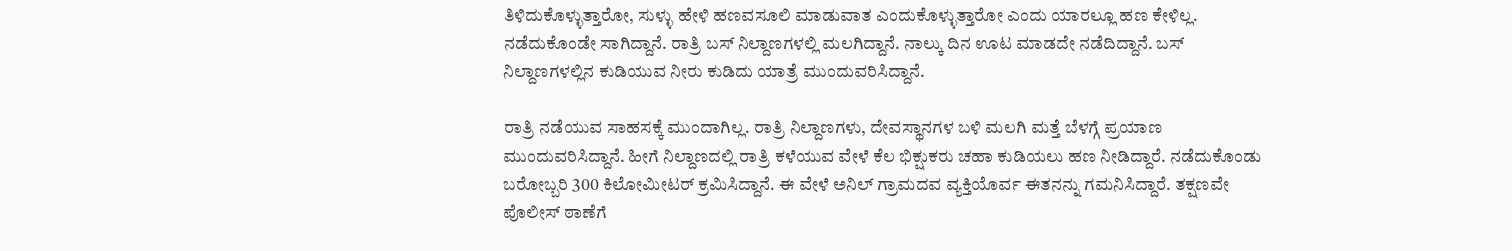ತಿಳಿದುಕೊಳ್ಳುತ್ತಾರೋ, ಸುಳ್ಳು ಹೇಳಿ ಹಣವಸೂಲಿ ಮಾಡುವಾತ ಎಂದುಕೊಳ್ಳುತ್ತಾರೋ ಎಂದು ಯಾರಲ್ಲೂ ಹಣ ಕೇಳಿಲ್ಲ. ನಡೆದುಕೊಂಡೇ ಸಾಗಿದ್ದಾನೆ. ರಾತ್ರಿ ಬಸ್ ನಿಲ್ದಾಣಗಳಲ್ಲಿ ಮಲಗಿದ್ದಾನೆ. ನಾಲ್ಕು ದಿನ ಊಟ ಮಾಡದೇ ನಡೆದಿದ್ದಾನೆ. ಬಸ್ ನಿಲ್ದಾಣಗಳಲ್ಲಿನ ಕುಡಿಯುವ ನೀರು ಕುಡಿದು ಯಾತ್ರೆ ಮುಂದುವರಿಸಿದ್ದಾನೆ.

ರಾತ್ರಿ ನಡೆಯುವ ಸಾಹಸಕ್ಕೆ ಮುಂದಾಗಿಲ್ಲ. ರಾತ್ರಿ ನಿಲ್ದಾಣಗಳು, ದೇವಸ್ಥಾನಗಳ ಬಳಿ ಮಲಗಿ ಮತ್ತೆ ಬೆಳಗ್ಗೆ ಪ್ರಯಾಣ ಮುಂದುವರಿಸಿದ್ದಾನೆ. ಹೀಗೆ ನಿಲ್ದಾಣದಲ್ಲಿ ರಾತ್ರಿ ಕಳೆಯುವ ವೇಳೆ ಕೆಲ ಭಿಕ್ಷುಕರು ಚಹಾ ಕುಡಿಯಲು ಹಣ ನೀಡಿದ್ದಾರೆ. ನಡೆದುಕೊಂಡು ಬರೋಬ್ಬರಿ 300 ಕಿಲೋಮೀಟರ್ ಕ್ರಮಿಸಿದ್ದಾನೆ. ಈ ವೇಳೆ ಅನಿಲ್ ಗ್ರಾಮದವ ವ್ಯಕ್ತಿಯೊರ್ವ ಈತನನ್ನು ಗಮನಿಸಿದ್ದಾರೆ. ತಕ್ಷಣವೇ ಪೊಲೀಸ್ ಠಾಣೆಗೆ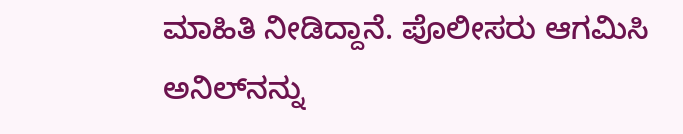ಮಾಹಿತಿ ನೀಡಿದ್ದಾನೆ. ಪೊಲೀಸರು ಆಗಮಿಸಿ ಅನಿಲ್‌ನನ್ನು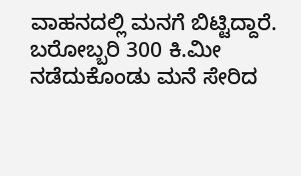ವಾಹನದಲ್ಲಿ ಮನಗೆ ಬಿಟ್ಟಿದ್ದಾರೆ. ಬರೋಬ್ಬರಿ 300 ಕಿ.ಮೀ ನಡೆದುಕೊಂಡು ಮನೆ ಸೇರಿದ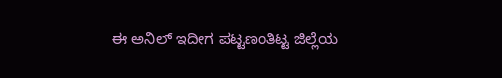ಈ ಅನಿಲ್ ಇದೀಗ ಪಟ್ಟಣಂತಿಟ್ಟ ಜಿಲ್ಲೆಯ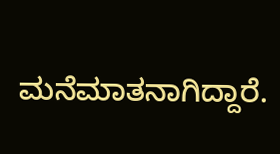ಮನೆಮಾತನಾಗಿದ್ದಾರೆ.